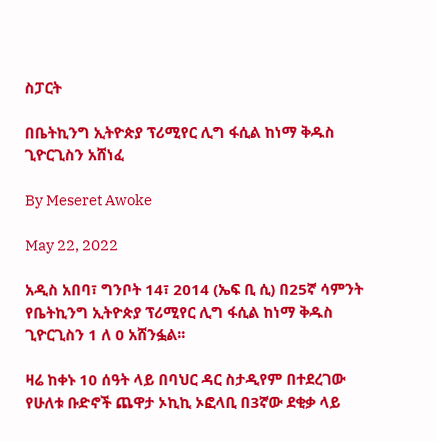ስፓርት

በቤትኪንግ ኢትዮጵያ ፕሪሚየር ሊግ ፋሲል ከነማ ቅዱስ ጊዮርጊስን አሸነፈ

By Meseret Awoke

May 22, 2022

አዲስ አበባ፣ ግንቦት 14፣ 2014 (ኤፍ ቢ ሲ) በ25ኛ ሳምንት የቤትኪንግ ኢትዮጵያ ፕሪሚየር ሊግ ፋሲል ከነማ ቅዱስ ጊዮርጊስን 1 ለ 0 አሸንፏል፡፡

ዛሬ ከቀኑ 10 ሰዓት ላይ በባህር ዳር ስታዲየም በተደረገው የሁለቱ ቡድኖች ጨዋታ ኦኪኪ ኦፎላቢ በ3ኛው ደቂቃ ላይ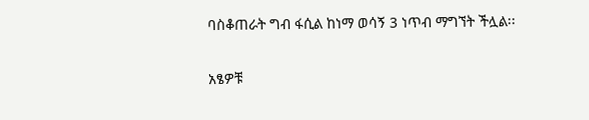ባስቆጠራት ግብ ፋሲል ከነማ ወሳኝ 3 ነጥብ ማግኘት ችሏል፡፡

አፄዎቹ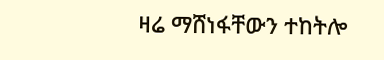ዛሬ ማሸነፋቸውን ተከትሎ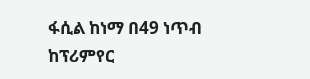ፋሲል ከነማ በ49 ነጥብ ከፕሪምየር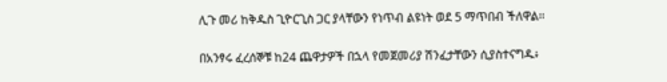ሊጉ መሪ ከቅዱስ ጊዮርጊስ ጋር ያላቸውን የነጥብ ልዩነት ወደ 5 ማጥበብ ችለዋል፡፡

በአንፃሩ ፈረሰኞቹ ከ24 ጨዋታዎች በኋላ የመጀመሪያ ሽንፈታቸውን ሲያስተናግዱ፥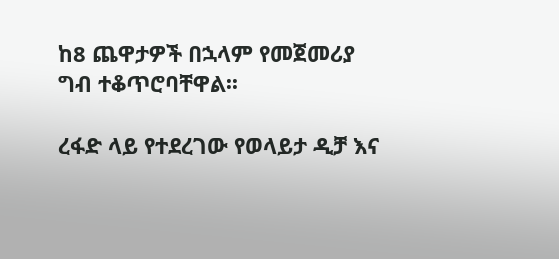ከ8 ጨዋታዎች በኋላም የመጀመሪያ ግብ ተቆጥሮባቸዋል፡፡

ረፋድ ላይ የተደረገው የወላይታ ዲቻ እና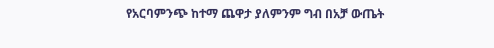የአርባምንጭ ከተማ ጨዋታ ያለምንም ግብ በአቻ ውጤት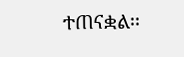ተጠናቋል፡፡